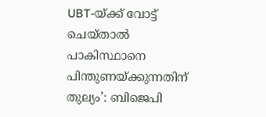UBT-യ്ക്ക് വോട്ട് ചെയ്താൽ പാകിസ്ഥാനെ പിന്തുണയ്ക്കുന്നതിന് തുല്യം’: ബിജെപി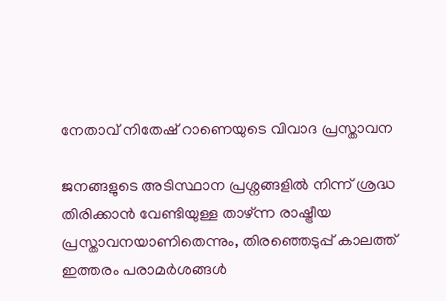നേതാവ് നിതേഷ് റാണെയുടെ വിവാദ പ്രസ്താവന

ജനങ്ങളുടെ അടിസ്ഥാന പ്രശ്നങ്ങളിൽ നിന്ന് ശ്രദ്ധ തിരിക്കാൻ വേണ്ടിയുള്ള താഴ്ന്ന രാഷ്ട്രീയ പ്രസ്താവനയാണിതെന്നും, തിരഞ്ഞെടുപ്പ് കാലത്ത് ഇത്തരം പരാമർശങ്ങൾ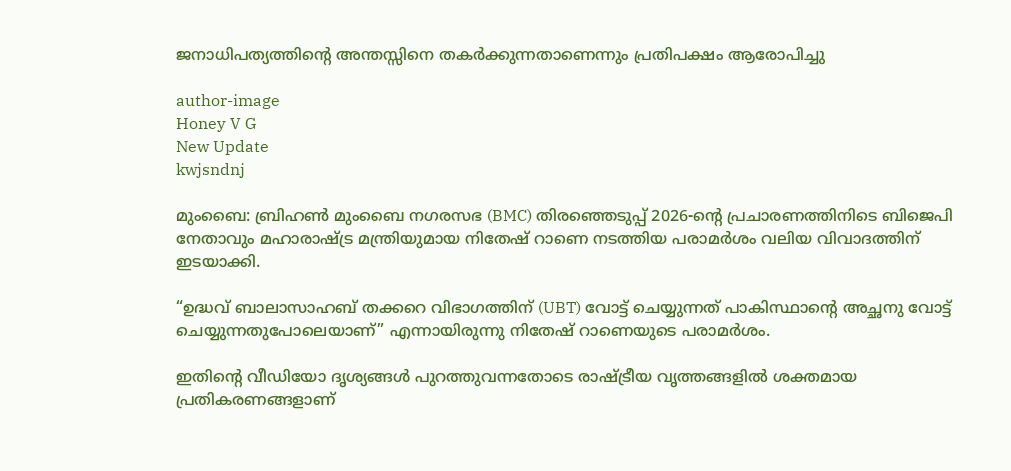ജനാധിപത്യത്തിന്റെ അന്തസ്സിനെ തകർക്കുന്നതാണെന്നും പ്രതിപക്ഷം ആരോപിച്ചു

author-image
Honey V G
New Update
kwjsndnj

മുംബൈ: ബ്രിഹൺ മുംബൈ നഗരസഭ (BMC) തിരഞ്ഞെടുപ്പ് 2026-ന്റെ പ്രചാരണത്തിനിടെ ബിജെപി നേതാവും മഹാരാഷ്ട്ര മന്ത്രിയുമായ നിതേഷ് റാണെ നടത്തിയ പരാമർശം വലിയ വിവാദത്തിന് ഇടയാക്കി.

“ഉദ്ധവ് ബാലാസാഹബ് തക്കറെ വിഭാഗത്തിന് (UBT) വോട്ട് ചെയ്യുന്നത് പാകിസ്ഥാന്റെ അച്ഛനു വോട്ട് ചെയ്യുന്നതുപോലെയാണ്” എന്നായിരുന്നു നിതേഷ് റാണെയുടെ പരാമർശം.

ഇതിന്റെ വീഡിയോ ദൃശ്യങ്ങൾ പുറത്തുവന്നതോടെ രാഷ്ട്രീയ വൃത്തങ്ങളിൽ ശക്തമായ പ്രതികരണങ്ങളാണ്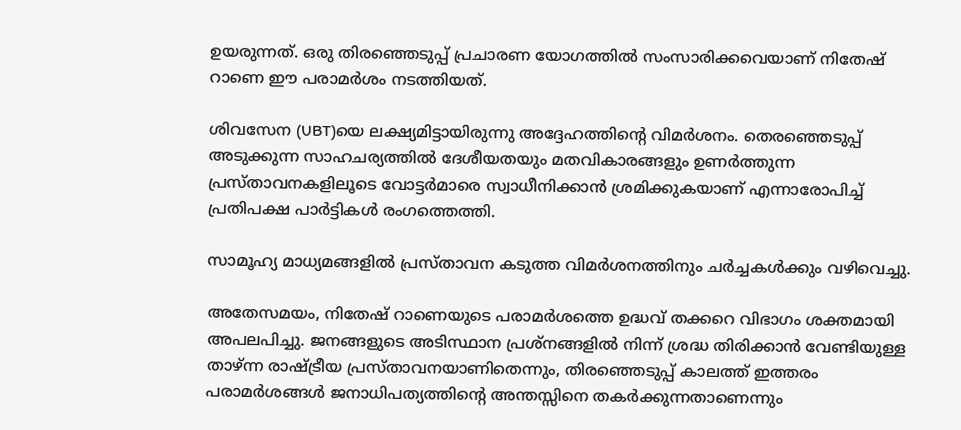ഉയരുന്നത്. ഒരു തിരഞ്ഞെടുപ്പ് പ്രചാരണ യോഗത്തിൽ സംസാരിക്കവെയാണ് നിതേഷ് റാണെ ഈ പരാമർശം നടത്തിയത്.

ശിവസേന (UBT)യെ ലക്ഷ്യമിട്ടായിരുന്നു അദ്ദേഹത്തിന്റെ വിമർശനം. തെരഞ്ഞെടുപ്പ് അടുക്കുന്ന സാഹചര്യത്തിൽ ദേശീയതയും മതവികാരങ്ങളും ഉണർത്തുന്ന പ്രസ്താവനകളിലൂടെ വോട്ടർമാരെ സ്വാധീനിക്കാൻ ശ്രമിക്കുകയാണ് എന്നാരോപിച്ച് പ്രതിപക്ഷ പാർട്ടികൾ രംഗത്തെത്തി.

സാമൂഹ്യ മാധ്യമങ്ങളിൽ പ്രസ്താവന കടുത്ത വിമർശനത്തിനും ചർച്ചകൾക്കും വഴിവെച്ചു.

അതേസമയം, നിതേഷ് റാണെയുടെ പരാമർശത്തെ ഉദ്ധവ് തക്കറെ വിഭാഗം ശക്തമായി അപലപിച്ചു. ജനങ്ങളുടെ അടിസ്ഥാന പ്രശ്നങ്ങളിൽ നിന്ന് ശ്രദ്ധ തിരിക്കാൻ വേണ്ടിയുള്ള താഴ്ന്ന രാഷ്ട്രീയ പ്രസ്താവനയാണിതെന്നും, തിരഞ്ഞെടുപ്പ് കാലത്ത് ഇത്തരം പരാമർശങ്ങൾ ജനാധിപത്യത്തിന്റെ അന്തസ്സിനെ തകർക്കുന്നതാണെന്നും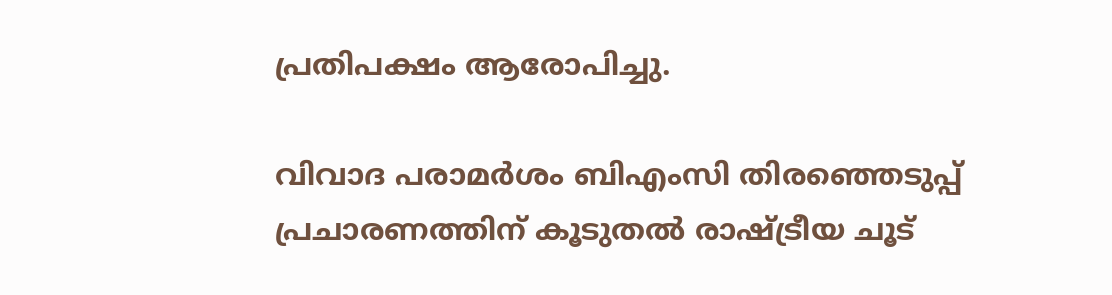പ്രതിപക്ഷം ആരോപിച്ചു.

വിവാദ പരാമർശം ബിഎംസി തിരഞ്ഞെടുപ്പ് പ്രചാരണത്തിന് കൂടുതൽ രാഷ്ട്രീയ ചൂട്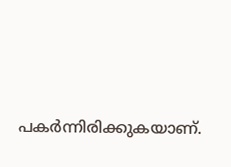പകർന്നിരിക്കുകയാണ്.